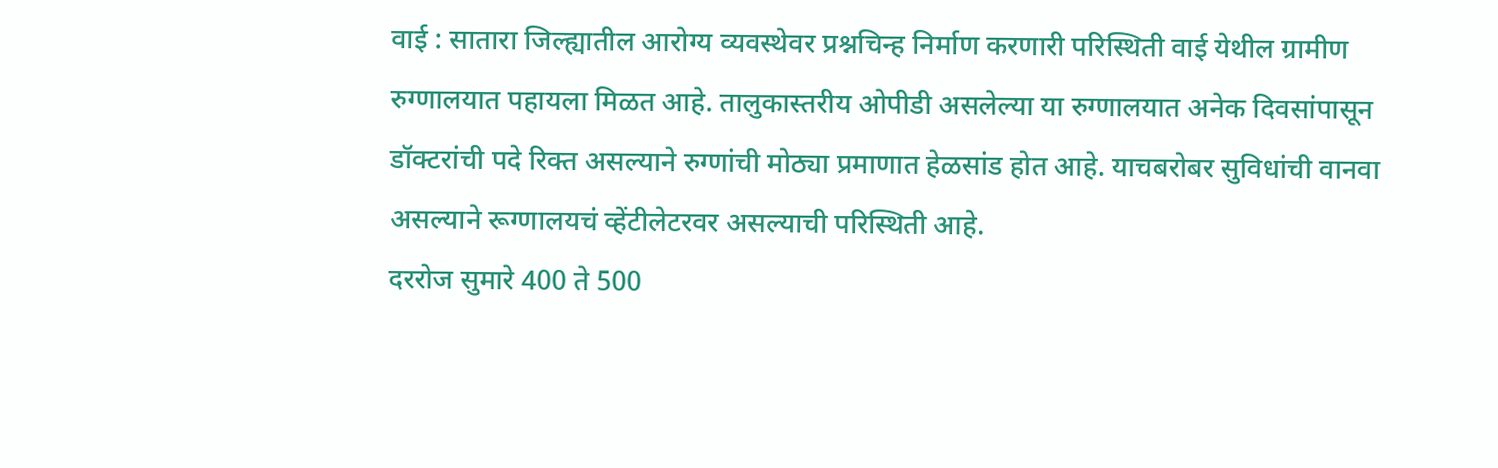वाई : सातारा जिल्ह्यातील आरोग्य व्यवस्थेवर प्रश्नचिन्ह निर्माण करणारी परिस्थिती वाई येथील ग्रामीण रुग्णालयात पहायला मिळत आहे. तालुकास्तरीय ओपीडी असलेल्या या रुग्णालयात अनेक दिवसांपासून डॉक्टरांची पदे रिक्त असल्याने रुग्णांची मोठ्या प्रमाणात हेळसांड होत आहे. याचबरोबर सुविधांची वानवा असल्याने रूग्णालयचं व्हेंटीलेटरवर असल्याची परिस्थिती आहे.
दररोज सुमारे 400 ते 500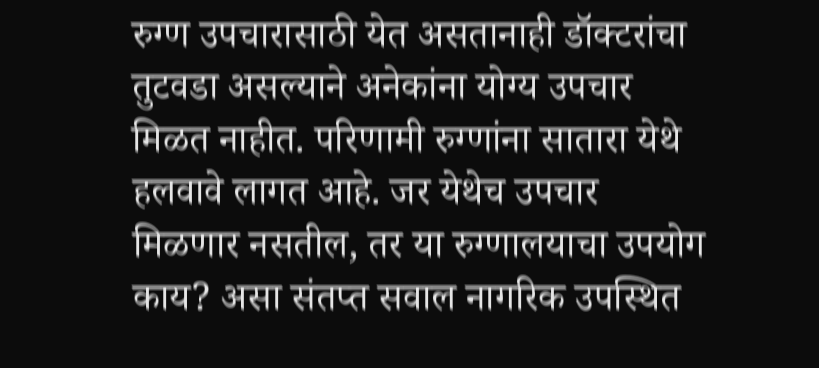रुग्ण उपचारासाठी येत असतानाही डॉक्टरांचा तुटवडा असल्याने अनेकांना योग्य उपचार मिळत नाहीत. परिणामी रुग्णांना सातारा येथे हलवावे लागत आहे. जर येथेच उपचार मिळणार नसतील, तर या रुग्णालयाचा उपयोग काय? असा संतप्त सवाल नागरिक उपस्थित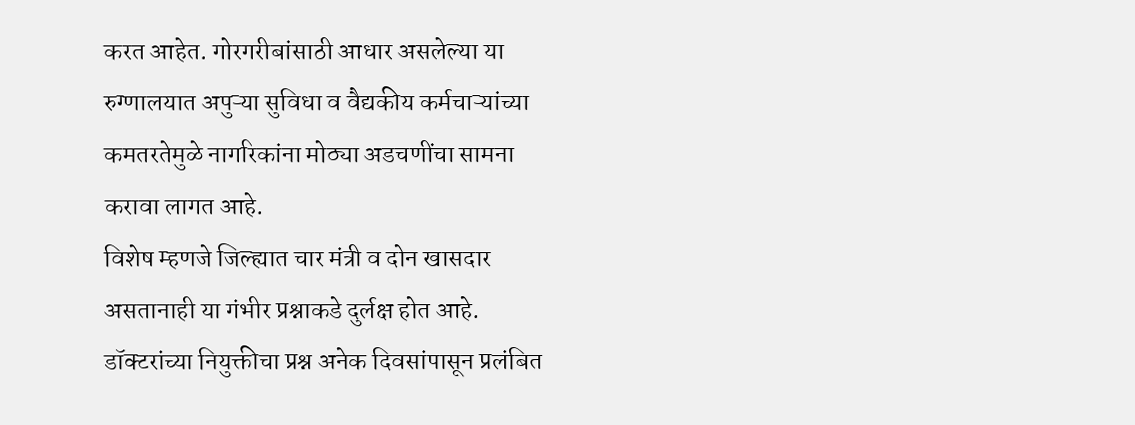करत आहेत. गोरगरीबांसाठी आधार असलेल्या या रुग्णालयात अपुऱ्या सुविधा व वैद्यकीय कर्मचाऱ्यांच्या कमतरतेमुळे नागरिकांना मोठ्या अडचणींचा सामना करावा लागत आहे.
विशेष म्हणजे जिल्ह्यात चार मंत्री व दोन खासदार असतानाही या गंभीर प्रश्नाकडे दुर्लक्ष होत आहे. डॉक्टरांच्या नियुक्तीचा प्रश्न अनेक दिवसांपासून प्रलंबित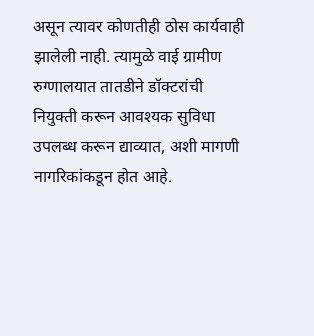असून त्यावर कोणतीही ठोस कार्यवाही झालेली नाही. त्यामुळे वाई ग्रामीण रुग्णालयात तातडीने डॉक्टरांची नियुक्ती करून आवश्यक सुविधा उपलब्ध करून द्याव्यात, अशी मागणी नागरिकांकडून होत आहे.